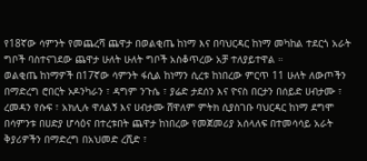የ18ኛው ሳምንት የመጨረሻ ጨዋታ በወልቂጤ ከነማ እና በባህርዳር ከነማ መካከል ተደርጎ አራት ግቦች ባስተናገደው ጨዋታ ሁለት ሁለት ግቦች አስቆጥረው አቻ ተለያይተዋል ።
ወልቂጤ ከነማዎች በ17ኛው ሳምንት ፋሲል ከነማን ሲረቱ ከነበረው ምርጥ 11 ሁለት ለውጦችን በማድረግ ሮበርት ኦዶንካራን ፣ ዳግም ንጉሴ ፣ ያሬድ ታደሰን እና ዮናስ በርታን በሰይድ ሀብታሙ ፣ ረመዳን የሱፍ ፣ አክሊሉ ዋለልኝ እና ሀብታሙ ሸዋለም ምትክ ሲያስገቡ ባህርዳር ከነማ ደግሞ በሳምንቱ በሀድያ ሆሳዕና በተረቱበት ጨዋታ ከነበረው የመጀመሪያ አሰላለፍ በተመሳሳይ አራት ቅያሪዎችን በማድረግ በአህመድ ረሺድ ፣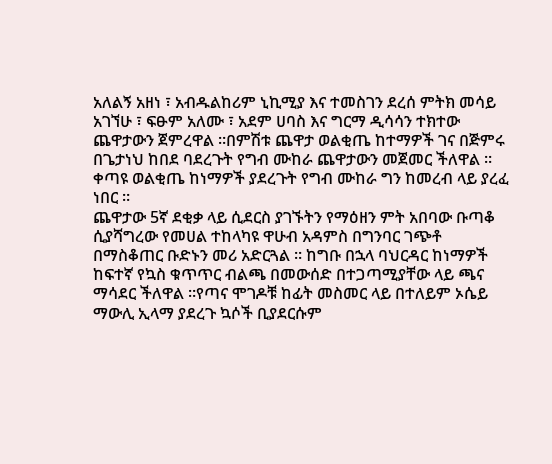አለልኝ አዘነ ፣ አብዱልከሪም ኒኪሚያ እና ተመስገን ደረሰ ምትክ መሳይ አገኘሁ ፣ ፍፁም አለሙ ፣ አደም ሀባስ እና ግርማ ዲሳሳን ተክተው ጨዋታውን ጀምረዋል ።በምሽቱ ጨዋታ ወልቂጤ ከተማዎች ገና በጅምሩ በጌታነህ ከበደ ባደረጉት የግብ ሙከራ ጨዋታውን መጀመር ችለዋል ። ቀጣዩ ወልቂጤ ከነማዎች ያደረጉት የግብ ሙከራ ግን ከመረብ ላይ ያረፈ ነበር ።
ጨዋታው 5ኛ ደቂቃ ላይ ሲደርስ ያገኙትን የማዕዘን ምት አበባው ቡጣቆ ሲያሻግረው የመሀል ተከላካዩ ዋሁብ አዳምስ በግንባር ገጭቶ በማስቆጠር ቡድኑን መሪ አድርጓል ። ከግቡ በኋላ ባህርዳር ከነማዎች ከፍተኛ የኳስ ቁጥጥር ብልጫ በመውሰድ በተጋጣሚያቸው ላይ ጫና ማሳደር ችለዋል ።የጣና ሞገዶቹ ከፊት መስመር ላይ በተለይም ኦሴይ ማውሊ ኢላማ ያደረጉ ኳሶች ቢያደርሱም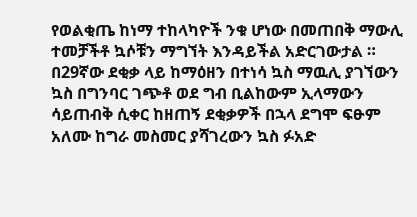የወልቂጤ ከነማ ተከላካዮች ንቁ ሆነው በመጠበቅ ማውሊ ተመቻችቶ ኳሶቹን ማግኘት እንዳይችል አድርገውታል ።
በ29ኛው ደቂቃ ላይ ከማዕዘን በተነሳ ኳስ ማዉሊ ያገኘውን ኳስ በግንባር ገጭቶ ወደ ግብ ቢልከውም ኢላማውን ሳይጠብቅ ሲቀር ከዘጠኝ ደቂቃዎች በኋላ ደግሞ ፍፁም አለሙ ከግራ መስመር ያሻገረውን ኳስ ፉአድ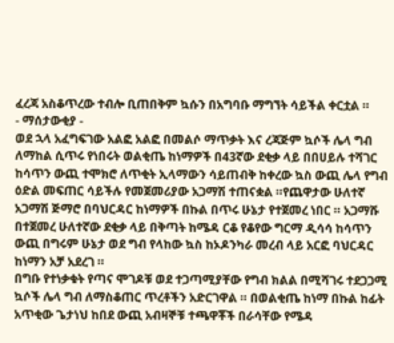ፈረጃ አስቆጥረው ተብሎ ቢጠበቅም ኳሱን በአግባቡ ማግኘት ሳይችል ቀርቷል ።
- ማሰታውቂያ -
ወደ ኋላ አፈግፍገው አልፎ አልፎ በመልሶ ማጥቃት እና ረጃጅም ኳሶች ሌላ ግብ ለማከል ሲጥሩ የነበሩት ወልቂጤ ከነማዎች በ43ኛው ደቂቃ ላይ በበሀይሉ ተሻገር ከሳጥን ውጪ ተሞክሮ ለጥቂት ኢላማውን ሳይጠብቅ ከቀረው ኳስ ውጪ ሌላ የግብ ዕድል መፍጠር ሳይችሉ የመጀመሪያው አጋማሽ ተጠናቋል ።የጨዋታው ሁለተኛ አጋማሽ ጅማሮ በባህርዳር ከነማዎች በኩል በጥሩ ሁኔታ የተጀመረ ነበር ። አጋማሹ በተጀመረ ሁለተኛው ደቂቃ ላይ በቅጣት ከሜዳ ርቆ የቆየው ግርማ ዲሳሳ ከሳጥን ውጪ በግሩም ሁኔታ ወደ ግብ የላከው ኳስ ከኦዶንካራ መረብ ላይ አርፎ ባህርዳር ከነማን አቻ አደረገ ።
በግቡ የተነቃቁት የጣና ሞገዶቹ ወደ ተጋጣሚያቸው የግብ ክልል በሚሻገሩ ተደጋጋሚ ኳሶች ሌላ ግብ ለማስቆጠር ጥረቶችን አድርገዋል ። በወልቂጤ ከነማ በኩል ከፊት አጥቂው ጌታነህ ከበደ ውጪ አብዛኞቹ ተጫዋቾች በራሳቸው የሜዳ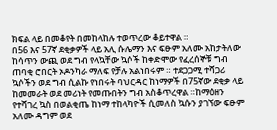ክፍል ላይ በመቆየት በመከላከሉ ተወጥረው ቆይተዋል ።
በ56 እና 57ኛ ደቂቃዎች ላይ አሊ ሱሌማን እና ፍፁም አለሙ አከታትለው ከሳጥን ውጪ ወደ ግብ የላኳቸው ኳሶች ከቀድሞው የፈረሰኞቹ ግብ ጠባቂ ሮበርት ኦዶንካራ ማለፍ የቻሉ አልነበሩም ። ተደጋጋሚ ተሻጋሪ ኳሶችን ወደ ግብ ሲልኩ የነበሩት ባህርዳር ከነማዎች በ75ኛው ደቂቃ ላይ ከመመራት ወደ መሪነት የመጡበትን ግብ አስቆጥረዋል ።ከማዕዘን የተሻገረ ኳስ በወልቂጤ ከነማ ተከላካዮች ሲመለስ ኳሱን ያገኘው ፍፁም አለሙ ዳግም ወደ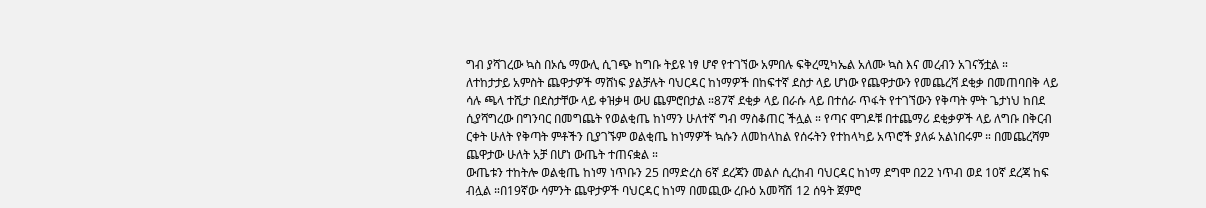ግብ ያሻገረው ኳስ በኦሴ ማውሊ ሲገጭ ከግቡ ትይዩ ነፃ ሆኖ የተገኘው አምበሉ ፍቅረሚካኤል አለሙ ኳስ እና መረብን አገናኝቷል ።
ለተከታታይ አምስት ጨዋታዎች ማሸነፍ ያልቻሉት ባህርዳር ከነማዎች በከፍተኛ ደስታ ላይ ሆነው የጨዋታውን የመጨረሻ ደቂቃ በመጠባበቅ ላይ ሳሉ ጫላ ተሺታ በደስታቸው ላይ ቀዝቃዛ ውሀ ጨምሮበታል ።87ኛ ደቂቃ ላይ በራሱ ላይ በተሰራ ጥፋት የተገኘውን የቅጣት ምት ጌታነህ ከበደ ሲያሻግረው በግንባር በመግጨት የወልቂጤ ከነማን ሁለተኛ ግብ ማስቆጠር ችሏል ። የጣና ሞገዶቹ በተጨማሪ ደቂቃዎች ላይ ለግቡ በቅርብ ርቀት ሁለት የቅጣት ምቶችን ቢያገኙም ወልቂጤ ከነማዎች ኳሱን ለመከላከል የሰሩትን የተከላካይ አጥሮች ያለፉ አልነበሩም ። በመጨረሻም ጨዋታው ሁለት አቻ በሆነ ውጤት ተጠናቋል ።
ውጤቱን ተከትሎ ወልቂጤ ከነማ ነጥቡን 25 በማድረስ 6ኛ ደረጃን መልሶ ሲረከብ ባህርዳር ከነማ ደግሞ በ22 ነጥብ ወደ 10ኛ ደረጃ ከፍ ብሏል ።በ19ኛው ሳምንት ጨዋታዎች ባህርዳር ከነማ በመጪው ረቡዕ አመሻሽ 12 ሰዓት ጀምሮ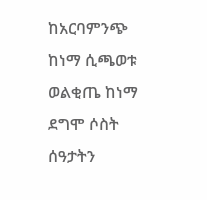ከአርባምንጭ ከነማ ሲጫወቱ ወልቂጤ ከነማ ደግሞ ሶስት ሰዓታትን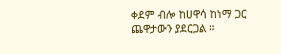ቀደም ብሎ ከሀዋሳ ከነማ ጋር ጨዋታውን ያደርጋል ።